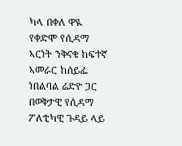ካላ በቀለ ዋዪ የቀድሞ የሲዳማ ኣርነት ንቅናቄ ከፍተኛ ኣመራር ከሰይፌ ነበልባል ሬድዮ ጋር በወቅታዊ የሲዳማ ፖለቲካዊ ጉዳይ ላይ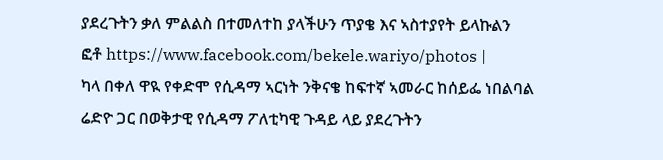ያደረጉትን ቃለ ምልልስ በተመለተከ ያላችሁን ጥያቄ እና ኣስተያየት ይላኩልን
ፎቶ https://www.facebook.com/bekele.wariyo/photos |
ካላ በቀለ ዋዪ የቀድሞ የሲዳማ ኣርነት ንቅናቄ ከፍተኛ ኣመራር ከሰይፌ ነበልባል ሬድዮ ጋር በወቅታዊ የሲዳማ ፖለቲካዊ ጉዳይ ላይ ያደረጉትን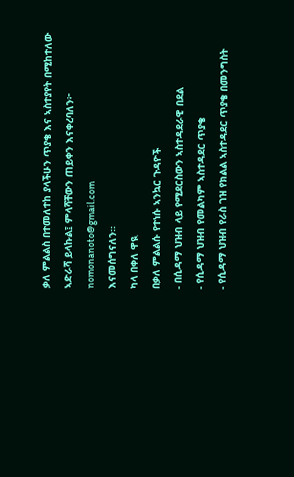ቃለ ምልልስ በተመለተከ ያላችሁን ጥያቄ እና ኣስተያየት በሚከተለው ኣድራሻ ይላኩል፤ ምላሻቸውን ጠይቀን እናቀረባለን፦ nomonanoto@gmail.com
እናመሰግናለን።
ካላ በቀለ ዋዪ
በቃለ ምልልሱ የተነሱ ኣንኳር ጉዳዮች
- በሲዳማ ህዝብ ላይ የሚደርስውን ኣስተዳደራዊ በደል
- የሲዳማ ህዝብ የመልካም ኣስተዳደር ጥያቄ
- የሲዳማ ህዝብ የራስ ገዝ የክልል ኣስተዳደር ጥያቄ በመንግስት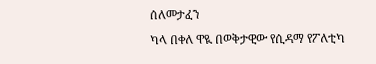ሰለመታፈን
ካላ በቀለ ዋዪ በወቅታዊው የሲዳማ የፖለቲካ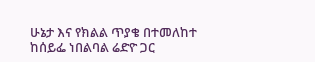ሁኔታ እና የክልል ጥያቄ በተመለከተ ከሰይፌ ነበልባል ሬድዮ ጋር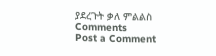ያደረጉት ቃለ ምልልስ
Comments
Post a Comment